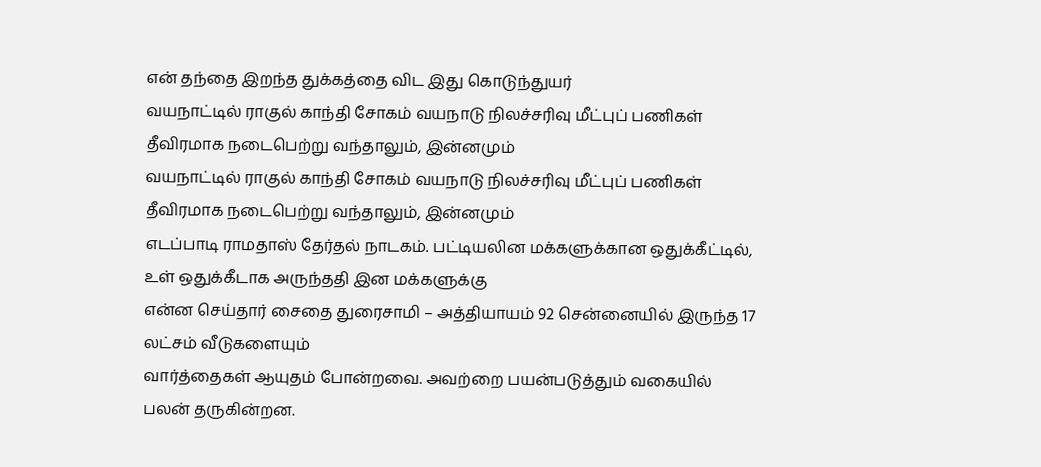என் தந்தை இறந்த துக்கத்தை விட இது கொடுந்துயர்
வயநாட்டில் ராகுல் காந்தி சோகம் வயநாடு நிலச்சரிவு மீட்புப் பணிகள் தீவிரமாக நடைபெற்று வந்தாலும், இன்னமும்
வயநாட்டில் ராகுல் காந்தி சோகம் வயநாடு நிலச்சரிவு மீட்புப் பணிகள் தீவிரமாக நடைபெற்று வந்தாலும், இன்னமும்
எடப்பாடி ராமதாஸ் தேர்தல் நாடகம். பட்டியலின மக்களுக்கான ஒதுக்கீட்டில், உள் ஒதுக்கீடாக அருந்ததி இன மக்களுக்கு
என்ன செய்தார் சைதை துரைசாமி – அத்தியாயம் 92 சென்னையில் இருந்த 17 லட்சம் வீடுகளையும்
வார்த்தைகள் ஆயுதம் போன்றவை. அவற்றை பயன்படுத்தும் வகையில் பலன் தருகின்றன.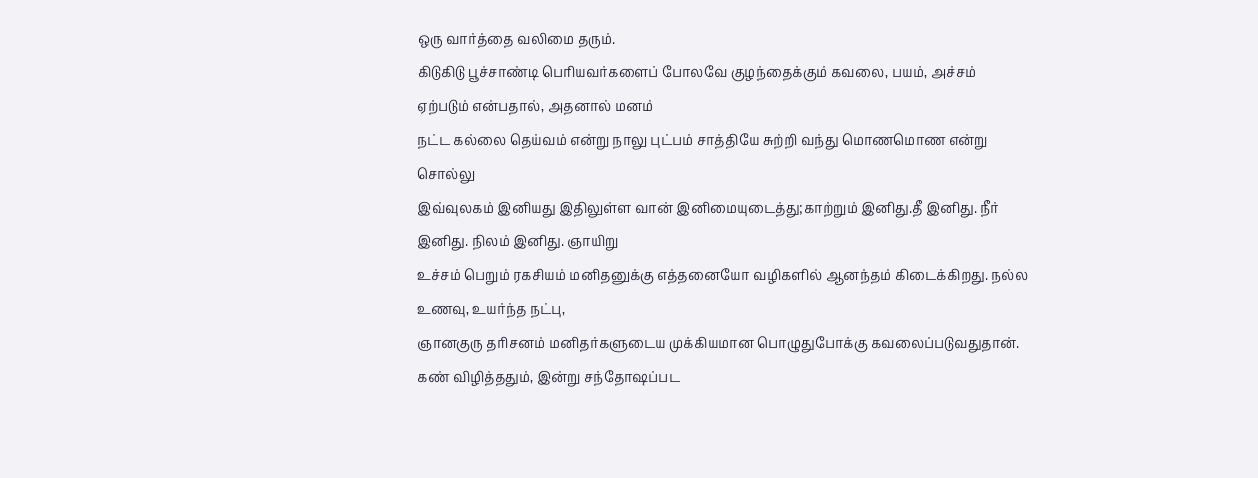ஒரு வார்த்தை வலிமை தரும்.
கிடுகிடு பூச்சாண்டி பெரியவர்களைப் போலவே குழந்தைக்கும் கவலை, பயம், அச்சம் ஏற்படும் என்பதால், அதனால் மனம்
நட்ட கல்லை தெய்வம் என்று நாலு புட்பம் சாத்தியே சுற்றி வந்து மொணமொண என்று சொல்லு
இவ்வுலகம் இனியது இதிலுள்ள வான் இனிமையுடைத்து;காற்றும் இனிது.தீ இனிது. நீர் இனிது. நிலம் இனிது. ஞாயிறு
உச்சம் பெறும் ரகசியம் மனிதனுக்கு எத்தனையோ வழிகளில் ஆனந்தம் கிடைக்கிறது. நல்ல உணவு, உயர்ந்த நட்பு,
ஞானகுரு தரிசனம் மனிதர்களுடைய முக்கியமான பொழுதுபோக்கு கவலைப்படுவதுதான். கண் விழித்ததும், இன்று சந்தோஷப்பட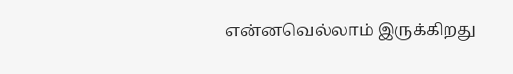என்னவெல்லாம் இருக்கிறது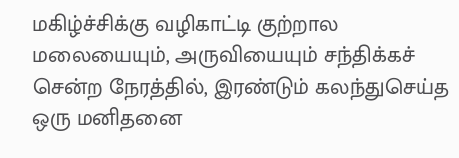மகிழ்ச்சிக்கு வழிகாட்டி குற்றால மலையையும், அருவியையும் சந்திக்கச் சென்ற நேரத்தில், இரண்டும் கலந்துசெய்த ஒரு மனிதனை